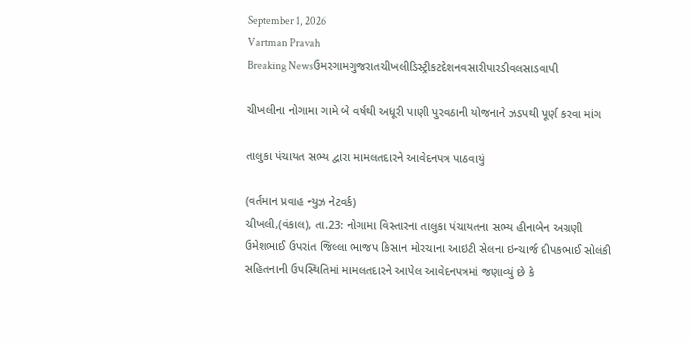September 1, 2026
Vartman Pravah
Breaking Newsઉમરગામગુજરાતચીખલીડિસ્ટ્રીકટદેશનવસારીપારડીવલસાડવાપી

ચીખલીના નોગામા ગામે બે વર્ષથી અધૂરી પાણી પુરવઠાની યોજનાને ઝડપથી પૂર્ણ કરવા માંગ

તાલુકા પંચાયત સભ્‍ય દ્વારા મામલતદારને આવેદનપત્ર પાઠવાયું

(વર્તમાન પ્રવાહ ન્‍યુઝ નેટવર્ક)
ચીખલી,(વંકાલ), તા.23: નોગામા વિસ્‍તારના તાલુકા પંચાયતના સભ્‍ય હીનાબેન અગ્રણી ઉમેશભાઈ ઉપરાંત જિલ્લા ભાજપ કિસાન મોરચાના આઇટી સેલના ઇન્‍ચાર્જ દીપકભાઈ સોલંકી સહિતનાની ઉપસ્‍થિતિમાં મામલતદારને આપેલ આવેદનપત્રમાં જણાવ્‍યું છે કે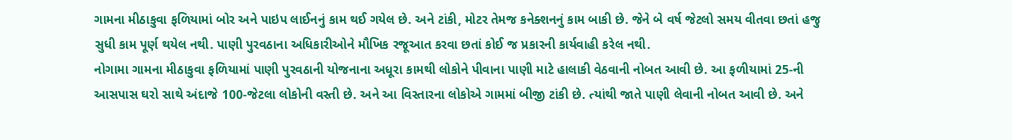ગામના મીઠાકુવા ફળિયામાં બોર અને પાઇપ લાઈનનું કામ થઈ ગયેલ છે. અને ટાંકી, મોટર તેમજ કનેક્‍શનનું કામ બાકી છે. જેને બે વર્ષ જેટલો સમય વીતવા છતાં હજુ સુધી કામ પૂર્ણ થયેલ નથી. પાણી પુરવઠાના અધિકારીઓને મૌખિક રજૂઆત કરવા છતાં કોઈ જ પ્રકારની કાર્યવાહી કરેલ નથી.
નોગામા ગામના મીઠાકુવા ફળિયામાં પાણી પુરવઠાની યોજનાના અધૂરા કામથી લોકોને પીવાના પાણી માટે હાલાકી વેઠવાની નોબત આવી છે. આ ફળીયામાં 25-ની આસપાસ ઘરો સાથે અંદાજે 100-જેટલા લોકોની વસ્‍તી છે. અને આ વિસ્‍તારના લોકોએ ગામમાં બીજી ટાંકી છે. ત્‍યાંથી જાતે પાણી લેવાની નોબત આવી છે. અને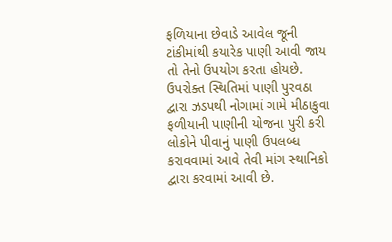ફળિયાના છેવાડે આવેલ જૂની ટાંકીમાંથી કયારેક પાણી આવી જાય તો તેનો ઉપયોગ કરતા હોયછે.
ઉપરોક્‍ત સ્‍થિતિમાં પાણી પુરવઠા દ્વારા ઝડપથી નોગામાં ગામે મીઠાકુવા ફળીયાની પાણીની યોજના પુરી કરી લોકોને પીવાનું પાણી ઉપલબ્‍ધ કરાવવામાં આવે તેવી માંગ સ્‍થાનિકો દ્વારા કરવામાં આવી છે.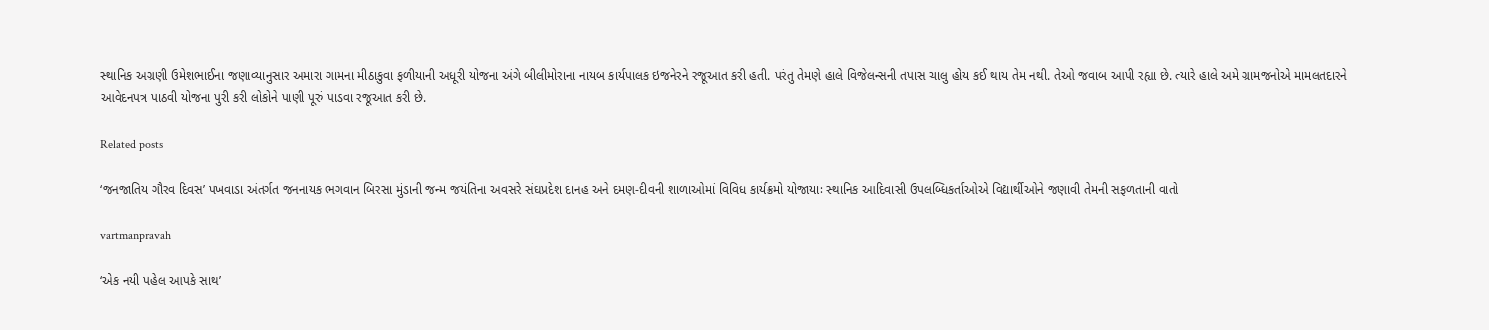સ્‍થાનિક અગ્રણી ઉમેશભાઈના જણાવ્‍યાનુસાર અમારા ગામના મીઠાકુવા ફળીયાની અધૂરી યોજના અંગે બીલીમોરાના નાયબ કાર્યપાલક ઇજનેરને રજૂઆત કરી હતી. પરંતુ તેમણે હાલે વિજેલન્‍સની તપાસ ચાલુ હોય કઈ થાય તેમ નથી. તેઓ જવાબ આપી રહ્યા છે. ત્‍યારે હાલે અમે ગ્રામજનોએ મામલતદારને આવેદનપત્ર પાઠવી યોજના પુરી કરી લોકોને પાણી પૂરું પાડવા રજૂઆત કરી છે.

Related posts

‘જનજાતિય ગૌરવ દિવસ’ પખવાડા અંતર્ગત જનનાયક ભગવાન બિરસા મુંડાની જન્‍મ જયંતિના અવસરે સંઘપ્રદેશ દાનહ અને દમણ-દીવની શાળાઓમાં વિવિધ કાર્યક્રમો યોજાયાઃ સ્‍થાનિક આદિવાસી ઉપલબ્‍ધિકર્તાઓએ વિદ્યાર્થીઓને જણાવી તેમની સફળતાની વાતો

vartmanpravah

‘એક નયી પહેલ આપકે સાથ’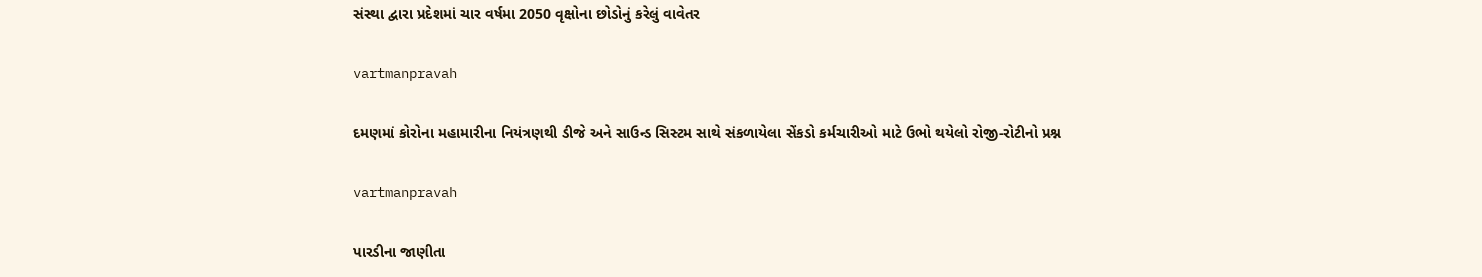સંસ્‍થા દ્વારા પ્રદેશમાં ચાર વર્ષમા 2050 વૃક્ષોના છોડોનું કરેલું વાવેતર

vartmanpravah

દમણમાં કોરોના મહામારીના નિયંત્રણથી ડીજે અને સાઉન્‍ડ સિસ્‍ટમ સાથે સંકળાયેલા સેંકડો કર્મચારીઓ માટે ઉભો થયેલો રોજી-રોટીનો પ્રશ્ન

vartmanpravah

પારડીના જાણીતા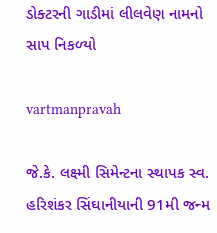ડોક્‍ટરની ગાડીમાં લીલવેણ નામનો સાપ નિકળ્‍યો

vartmanpravah

જે.કે. લક્ષ્મી સિમેન્‍ટના સ્‍થાપક સ્‍વ. હરિશંકર સિંઘાનીયાની 91મી જન્‍મ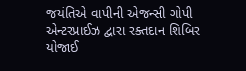જયંતિએ વાપીની એજન્‍સી ગોપી એન્‍ટરપ્રાઈઝ દ્વારા રક્‍તદાન શિબિર યોજાઈ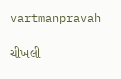vartmanpravah

ચીખલી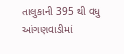તાલુકાની 395 થી વધુ આંગણવાડીમાં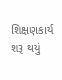શિક્ષણકાર્ય શરૂ થયું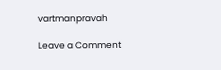vartmanpravah

Leave a Comment